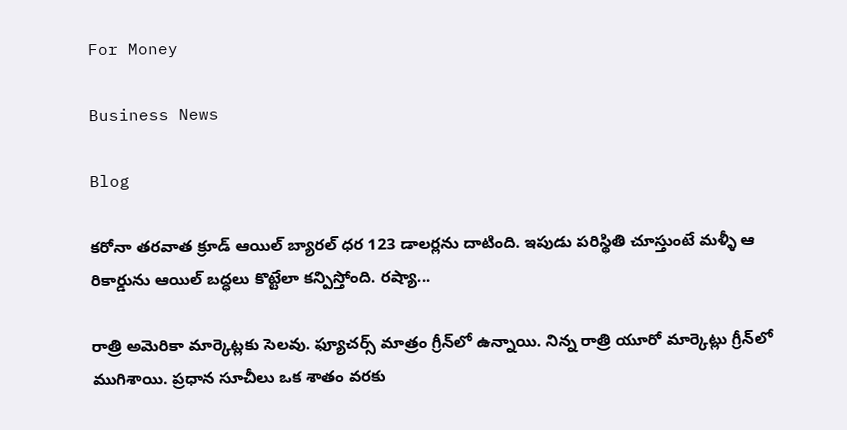For Money

Business News

Blog

కరోనా తరవాత క్రూడ్‌ ఆయిల్ బ్యారల్‌ ధర 123 డాలర్లను దాటింది. ఇపుడు పరిస్థితి చూస్తుంటే మళ్ళీ ఆ రికార్డును ఆయిల్ బద్ధలు కొట్టేలా కన్పిస్తోంది. రష్యా...

రాత్రి అమెరికా మార్కెట్లకు సెలవు. ఫ్యూచర్స్‌ మాత్రం గ్రీన్‌లో ఉన్నాయి. నిన్న రాత్రి యూరో మార్కెట్లు గ్రీన్‌లో ముగిశాయి. ప్రధాన సూచీలు ఒక శాతం వరకు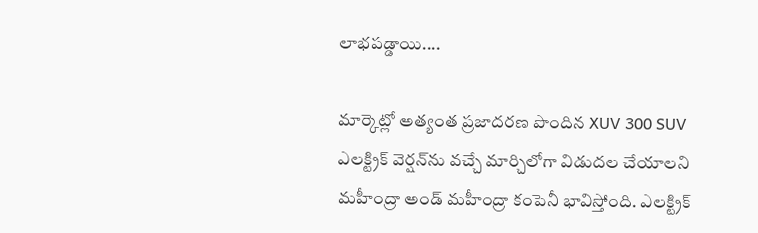లాభపడ్డాయి....

మార్కెట్లో అత్యంత ప్రజాదరణ పొందిన XUV 300 SUV ఎలక్ట్రిక్‌ వెర్షన్‌ను వచ్చే మార్చిలోగా విడుదల చేయాలని మహీంద్రా అండ్‌ మహీంద్రా కంపెనీ భావిస్తోంది. ఎలక్ట్రిక్‌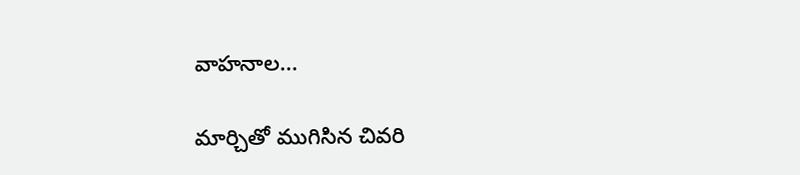వాహనాల...

మార్చితో ముగిసిన చివరి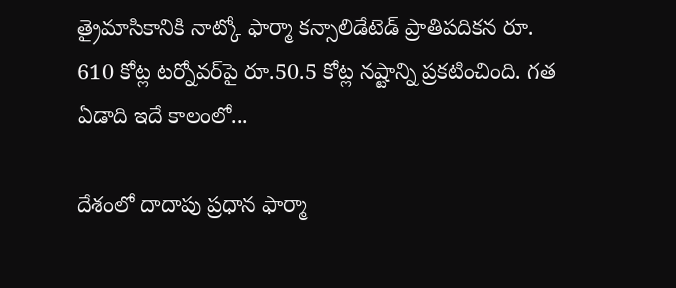త్రైమాసికానికి నాట్కో ఫార్మా కన్సాలిడేటెడ్‌ ప్రాతిపదికన రూ. 610 కోట్ల టర్నోవర్‌పై రూ.50.5 కోట్ల నష్టాన్ని ప్రకటించింది. గత ఏడాది ఇదే కాలంలో...

దేశంలో దాదాపు ప్రధాన ఫార్మా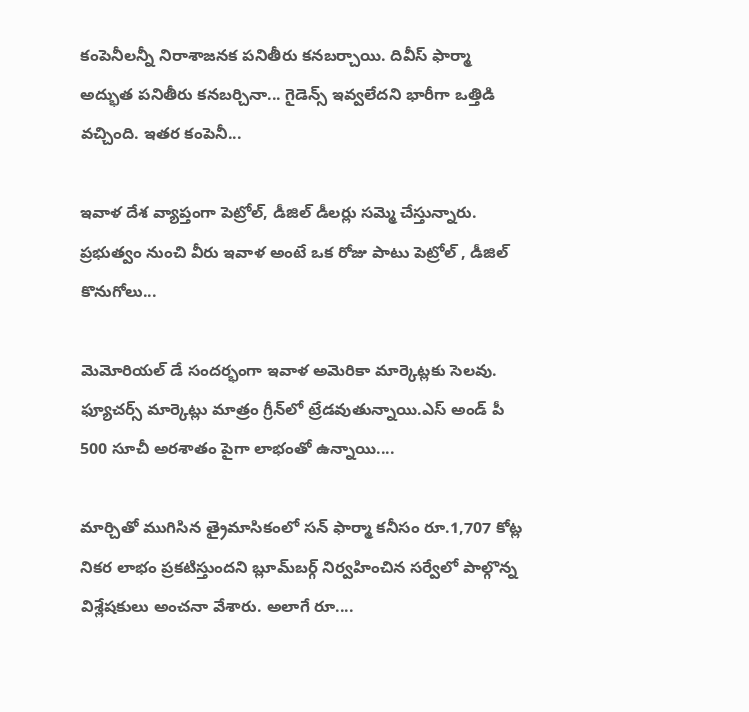కంపెనీలన్నీ నిరాశాజనక పనితీరు కనబర్చాయి. దివీస్‌ ఫార్మా అద్భుత పనితీరు కనబర్చినా... గైడెన్స్‌ ఇవ్వలేదని భారీగా ఒత్తిడి వచ్చింది. ఇతర కంపెనీ...

ఇవాళ దేశ వ్యాప్తంగా పెట్రోల్‌, డీజిల్‌ డీలర్లు సమ్మె చేస్తున్నారు. ప్రభుత్వం నుంచి వీరు ఇవాళ అంటే ఒక రోజు పాటు పెట్రోల్‌ , డీజిల్‌ కొనుగోలు...

మెమోరియల్‌ డే సందర్భంగా ఇవాళ అమెరికా మార్కెట్లకు సెలవు. ఫ్యూచర్స్‌ మార్కెట్లు మాత్రం గ్రీన్‌లో ట్రేడవుతున్నాయి.ఎస్‌ అండ్ పీ 500 సూచీ అరశాతం పైగా లాభంతో ఉన్నాయి....

మార్చితో ముగిసిన త్రైమాసికంలో సన్‌ ఫార్మా కనీసం రూ.1,707 కోట్ల నికర లాభం ప్రకటిస్తుందని బ్లూమ్‌బర్గ్‌ నిర్వహించిన సర్వేలో పాల్గొన్న విశ్లేషకులు అంచనా వేశారు. అలాగే రూ....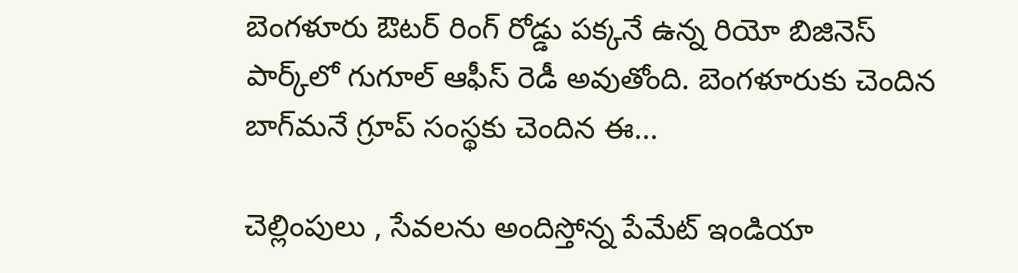బెంగళూరు ఔటర్‌ రింగ్‌ రోడ్డు పక్కనే ఉన్న రియో బిజినెస్‌ పార్క్‌లో గుగూల్‌ ఆఫీస్‌ రెడీ అవుతోంది. బెంగళూరుకు చెందిన బాగ్‌మనే గ్రూప్‌ సంస్థకు చెందిన ఈ...

చెల్లింపులు , సేవలను అందిస్తోన్న పేమేట్ ఇండియా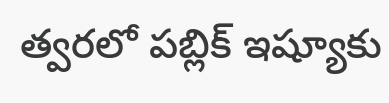త్వరలో పబ్లిక్ ఇష్యూకు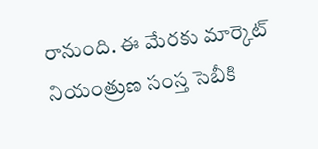రానుంది. ఈ మేరకు మార్కెట్‌ నియంత్రుణ సంస్త సెబీకి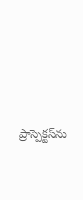ప్రాస్పెక్టస్‌ను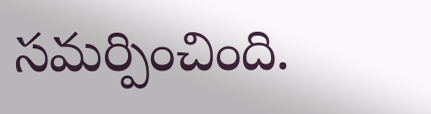సమర్పించింది.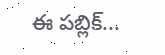ఈ పబ్లిక్‌...